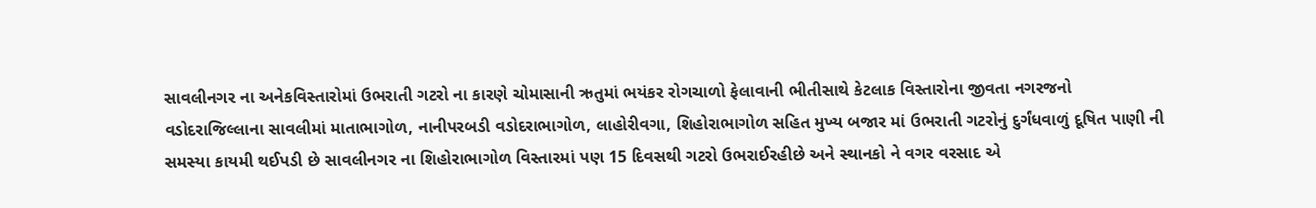સાવલીનગર ના અનેકવિસ્તારોમાં ઉભરાતી ગટરો ના કારણે ચોમાસાની ઋતુમાં ભયંકર રોગચાળો ફેલાવાની ભીતીસાથે કેટલાક વિસ્તારોના જીવતા નગરજનો
વડોદરાજિલ્લાના સાવલીમાં માતાભાગોળ, નાનીપરબડી વડોદરાભાગોળ, લાહોરીવગા, શિહોરાભાગોળ સહિત મુખ્ય બજાર માં ઉભરાતી ગટરોનું દુર્ગંધવાળું દૂષિત પાણી ની સમસ્યા કાયમી થઈપડી છે સાવલીનગર ના શિહોરાભાગોળ વિસ્તારમાં પણ 15 દિવસથી ગટરો ઉભરાઈરહીછે અને સ્થાનકો ને વગર વરસાદ એ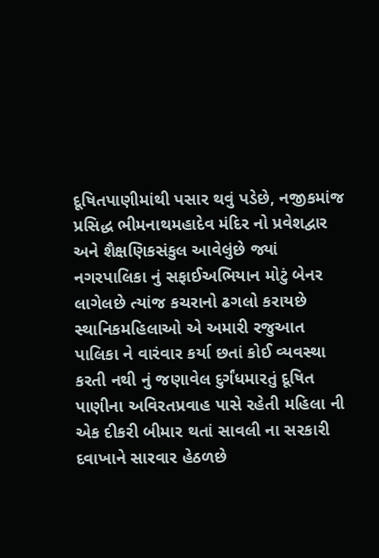દૂષિતપાણીમાંથી પસાર થવું પડેછે, નજીકમાંજ પ્રસિદ્ધ ભીમનાથમહાદેવ મંદિર નો પ્રવેશદ્વાર અને શૈક્ષણિકસંકુલ આવેલુંછે જ્યાં નગરપાલિકા નું સફાઈઅભિયાન મોટું બેનર લાગેલછે ત્યાંજ કચરાનો ઢગલો કરાયછે સ્થાનિકમહિલાઓ એ અમારી રજુઆત પાલિકા ને વારંવાર કર્યા છતાં કોઈ વ્યવસ્થા કરતી નથી નું જણાવેલ દુર્ગંધમારતું દૂષિત પાણીના અવિરતપ્રવાહ પાસે રહેતી મહિલા ની એક દીકરી બીમાર થતાં સાવલી ના સરકારી દવાખાને સારવાર હેઠળછે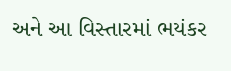અને આ વિસ્તારમાં ભયંકર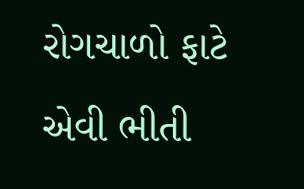રોગચાળો ફાટે એવી ભીતી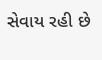સેવાય રહી છે